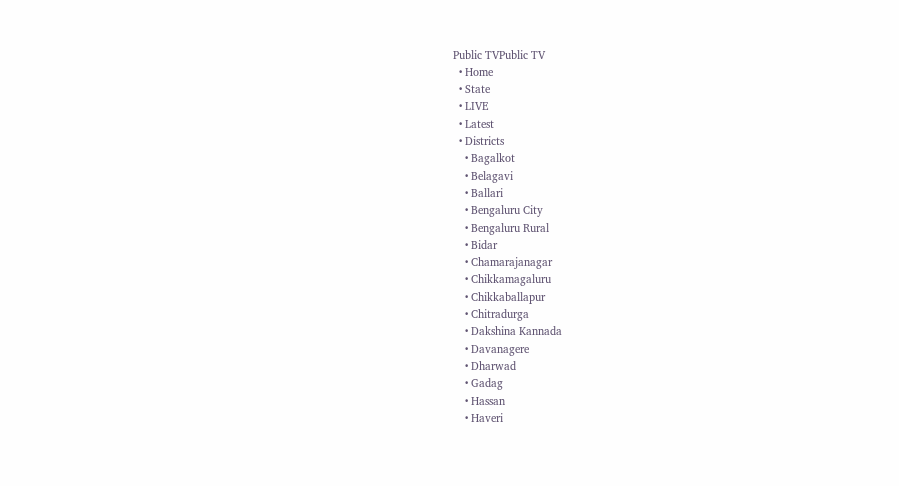Public TVPublic TV
  • Home
  • State
  • LIVE
  • Latest
  • Districts
    • Bagalkot
    • Belagavi
    • Ballari
    • Bengaluru City
    • Bengaluru Rural
    • Bidar
    • Chamarajanagar
    • Chikkamagaluru
    • Chikkaballapur
    • Chitradurga
    • Dakshina Kannada
    • Davanagere
    • Dharwad
    • Gadag
    • Hassan
    • Haveri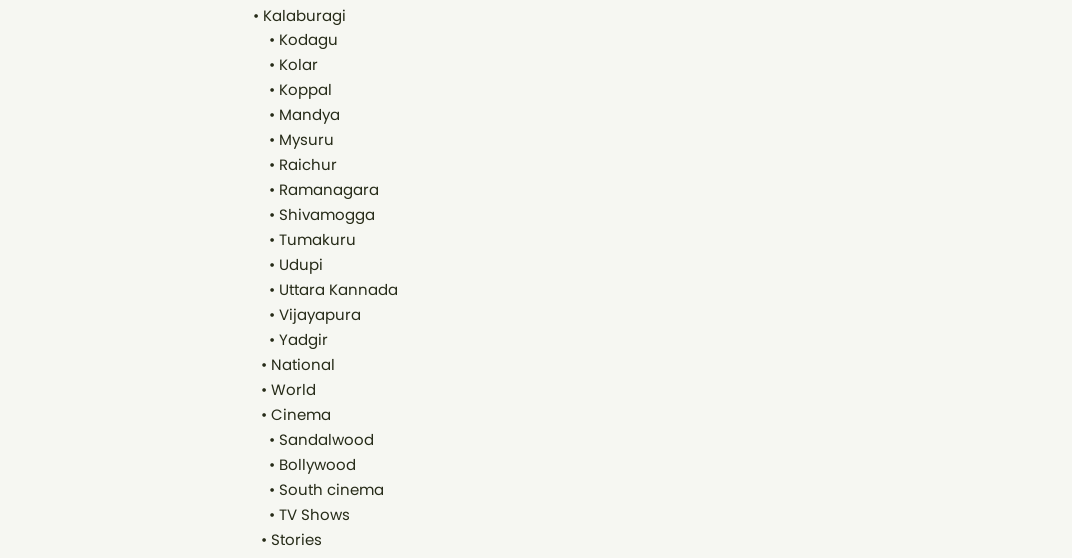• Kalaburagi
    • Kodagu
    • Kolar
    • Koppal
    • Mandya
    • Mysuru
    • Raichur
    • Ramanagara
    • Shivamogga
    • Tumakuru
    • Udupi
    • Uttara Kannada
    • Vijayapura
    • Yadgir
  • National
  • World
  • Cinema
    • Sandalwood
    • Bollywood
    • South cinema
    • TV Shows
  • Stories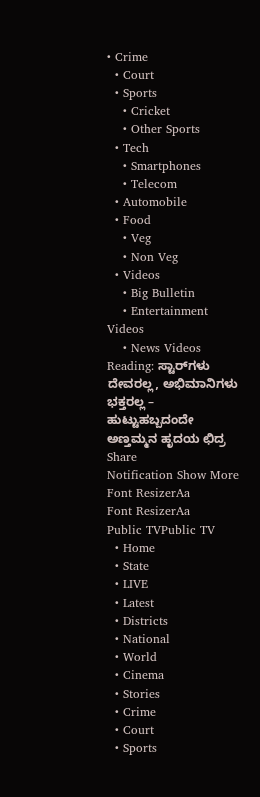• Crime
  • Court
  • Sports
    • Cricket
    • Other Sports
  • Tech
    • Smartphones
    • Telecom
  • Automobile
  • Food
    • Veg
    • Non Veg
  • Videos
    • Big Bulletin
    • Entertainment Videos
    • News Videos
Reading: ಸ್ಟಾರ್‌ಗಳು ದೇವರಲ್ಲ, ಅಭಿಮಾನಿಗಳು ಭಕ್ತರಲ್ಲ – ಹುಟ್ಟುಹಬ್ಬದಂದೇ ಅಣ್ತಮ್ಮನ ಹೃದಯ ಛಿದ್ರ
Share
Notification Show More
Font ResizerAa
Font ResizerAa
Public TVPublic TV
  • Home
  • State
  • LIVE
  • Latest
  • Districts
  • National
  • World
  • Cinema
  • Stories
  • Crime
  • Court
  • Sports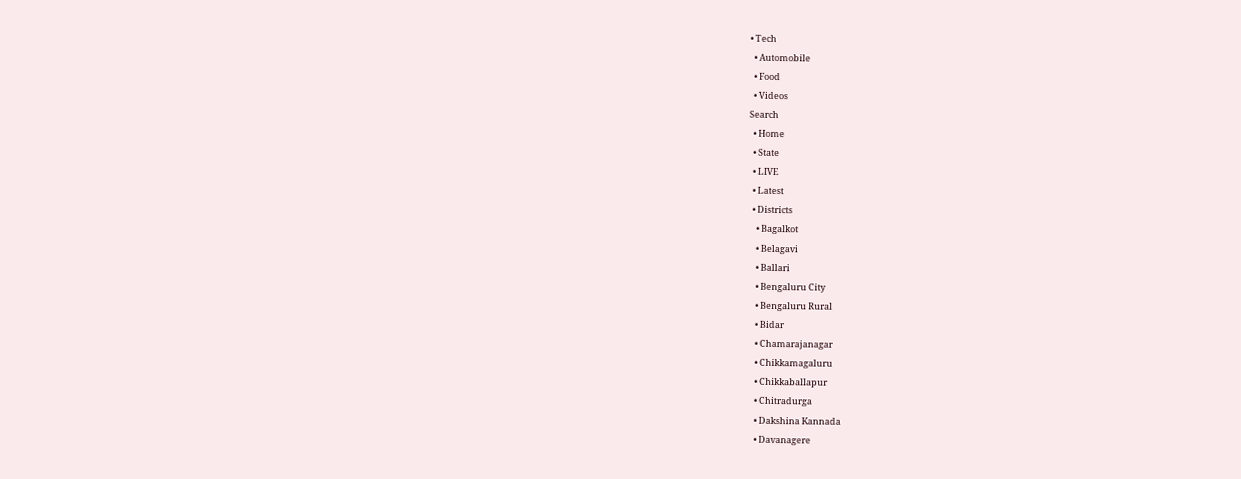• Tech
  • Automobile
  • Food
  • Videos
Search
  • Home
  • State
  • LIVE
  • Latest
  • Districts
    • Bagalkot
    • Belagavi
    • Ballari
    • Bengaluru City
    • Bengaluru Rural
    • Bidar
    • Chamarajanagar
    • Chikkamagaluru
    • Chikkaballapur
    • Chitradurga
    • Dakshina Kannada
    • Davanagere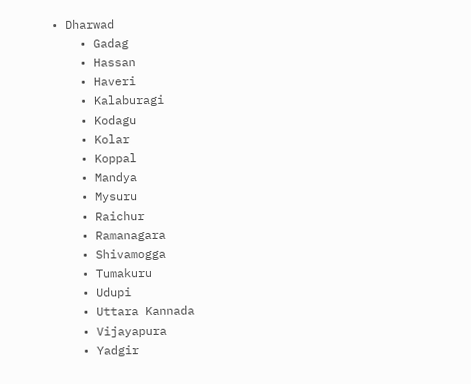• Dharwad
    • Gadag
    • Hassan
    • Haveri
    • Kalaburagi
    • Kodagu
    • Kolar
    • Koppal
    • Mandya
    • Mysuru
    • Raichur
    • Ramanagara
    • Shivamogga
    • Tumakuru
    • Udupi
    • Uttara Kannada
    • Vijayapura
    • Yadgir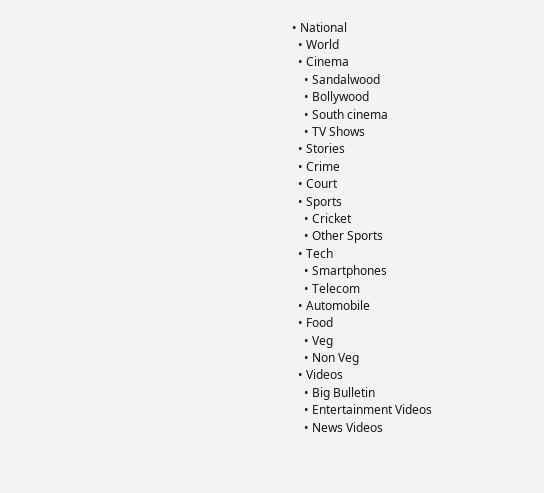• National
  • World
  • Cinema
    • Sandalwood
    • Bollywood
    • South cinema
    • TV Shows
  • Stories
  • Crime
  • Court
  • Sports
    • Cricket
    • Other Sports
  • Tech
    • Smartphones
    • Telecom
  • Automobile
  • Food
    • Veg
    • Non Veg
  • Videos
    • Big Bulletin
    • Entertainment Videos
    • News Videos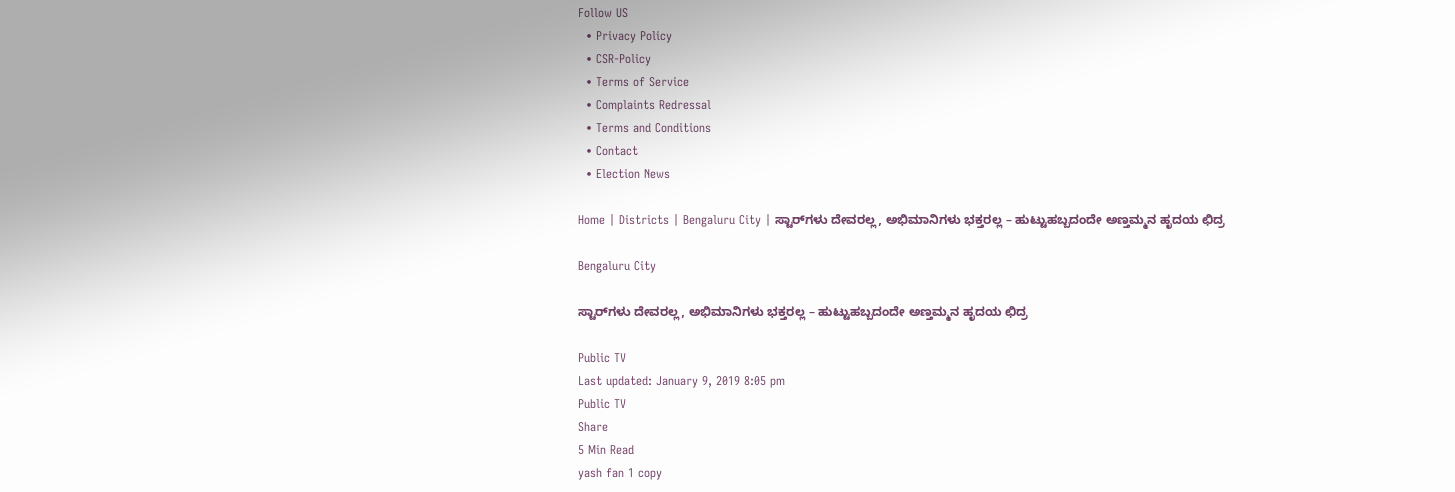Follow US
  • Privacy Policy
  • CSR-Policy
  • Terms of Service
  • Complaints Redressal
  • Terms and Conditions
  • Contact
  • Election News

Home | Districts | Bengaluru City | ಸ್ಟಾರ್‌ಗಳು ದೇವರಲ್ಲ, ಅಭಿಮಾನಿಗಳು ಭಕ್ತರಲ್ಲ – ಹುಟ್ಟುಹಬ್ಬದಂದೇ ಅಣ್ತಮ್ಮನ ಹೃದಯ ಛಿದ್ರ

Bengaluru City

ಸ್ಟಾರ್‌ಗಳು ದೇವರಲ್ಲ, ಅಭಿಮಾನಿಗಳು ಭಕ್ತರಲ್ಲ – ಹುಟ್ಟುಹಬ್ಬದಂದೇ ಅಣ್ತಮ್ಮನ ಹೃದಯ ಛಿದ್ರ

Public TV
Last updated: January 9, 2019 8:05 pm
Public TV
Share
5 Min Read
yash fan 1 copy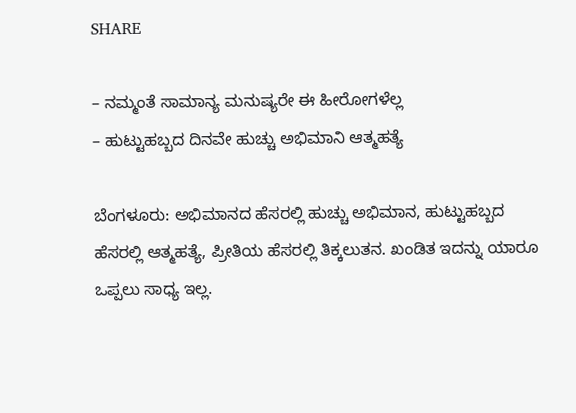SHARE

– ನಮ್ಮಂತೆ ಸಾಮಾನ್ಯ ಮನುಷ್ಯರೇ ಈ ಹೀರೋಗಳೆಲ್ಲ
– ಹುಟ್ಟುಹಬ್ಬದ ದಿನವೇ ಹುಚ್ಚು ಅಭಿಮಾನಿ ಆತ್ಮಹತ್ಯೆ

ಬೆಂಗಳೂರು: ಅಭಿಮಾನದ ಹೆಸರಲ್ಲಿ ಹುಚ್ಚು ಅಭಿಮಾನ, ಹುಟ್ಟುಹಬ್ಬದ ಹೆಸರಲ್ಲಿ ಆತ್ಮಹತ್ಯೆ, ಪ್ರೀತಿಯ ಹೆಸರಲ್ಲಿ ತಿಕ್ಕಲುತನ. ಖಂಡಿತ ಇದನ್ನು ಯಾರೂ ಒಪ್ಪಲು ಸಾಧ್ಯ ಇಲ್ಲ.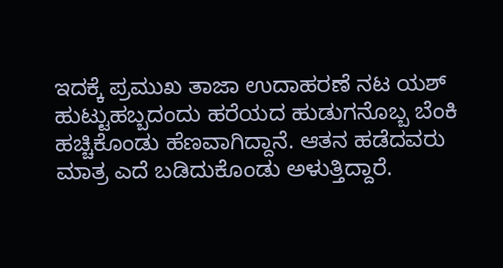ಇದಕ್ಕೆ ಪ್ರಮುಖ ತಾಜಾ ಉದಾಹರಣೆ ನಟ ಯಶ್ ಹುಟ್ಟುಹಬ್ಬದಂದು ಹರೆಯದ ಹುಡುಗನೊಬ್ಬ ಬೆಂಕಿ ಹಚ್ಚಿಕೊಂಡು ಹೆಣವಾಗಿದ್ದಾನೆ. ಆತನ ಹಡೆದವರು ಮಾತ್ರ ಎದೆ ಬಡಿದುಕೊಂಡು ಅಳುತ್ತಿದ್ದಾರೆ.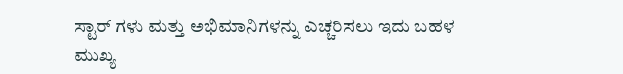ಸ್ಟಾರ್ ಗಳು ಮತ್ತು ಅಭಿಮಾನಿಗಳನ್ನು ಎಚ್ಚರಿಸಲು ಇದು ಬಹಳ ಮುಖ್ಯ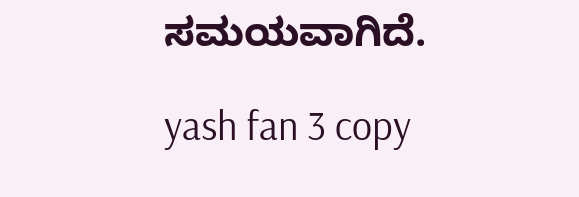ಸಮಯವಾಗಿದೆ.

yash fan 3 copy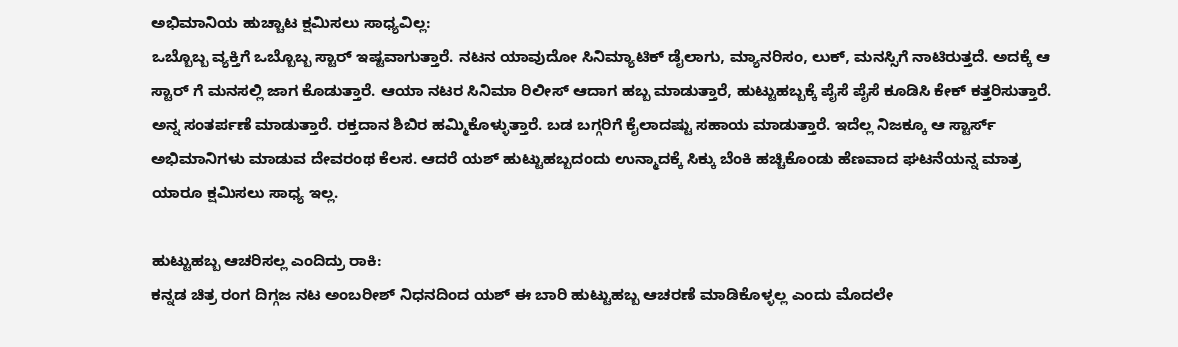ಅಭಿಮಾನಿಯ ಹುಚ್ಚಾಟ ಕ್ಷಮಿಸಲು ಸಾಧ್ಯವಿಲ್ಲ:
ಒಬ್ಬೊಬ್ಬ ವ್ಯಕ್ತಿಗೆ ಒಬ್ಬೊಬ್ಬ ಸ್ಟಾರ್ ಇಷ್ಟವಾಗುತ್ತಾರೆ. ನಟನ ಯಾವುದೋ ಸಿನಿಮ್ಯಾಟಿಕ್ ಡೈಲಾಗು, ಮ್ಯಾನರಿಸಂ, ಲುಕ್, ಮನಸ್ಸಿಗೆ ನಾಟಿರುತ್ತದೆ. ಅದಕ್ಕೆ ಆ ಸ್ಟಾರ್ ಗೆ ಮನಸಲ್ಲಿ ಜಾಗ ಕೊಡುತ್ತಾರೆ. ಆಯಾ ನಟರ ಸಿನಿಮಾ ರಿಲೀಸ್ ಆದಾಗ ಹಬ್ಬ ಮಾಡುತ್ತಾರೆ, ಹುಟ್ಟುಹಬ್ಬಕ್ಕೆ ಪೈಸೆ ಪೈಸೆ ಕೂಡಿಸಿ ಕೇಕ್ ಕತ್ತರಿಸುತ್ತಾರೆ. ಅನ್ನ ಸಂತರ್ಪಣೆ ಮಾಡುತ್ತಾರೆ. ರಕ್ತದಾನ ಶಿಬಿರ ಹಮ್ಮಿಕೊಳ್ಳುತ್ತಾರೆ. ಬಡ ಬಗ್ಗರಿಗೆ ಕೈಲಾದಷ್ಟು ಸಹಾಯ ಮಾಡುತ್ತಾರೆ. ಇದೆಲ್ಲ ನಿಜಕ್ಕೂ ಆ ಸ್ಟಾರ್ಸ್ ಅಭಿಮಾನಿಗಳು ಮಾಡುವ ದೇವರಂಥ ಕೆಲಸ. ಆದರೆ ಯಶ್ ಹುಟ್ಟುಹಬ್ಬದಂದು ಉನ್ಮಾದಕ್ಕೆ ಸಿಕ್ಕು ಬೆಂಕಿ ಹಚ್ಚಿಕೊಂಡು ಹೆಣವಾದ ಘಟನೆಯನ್ನ ಮಾತ್ರ ಯಾರೂ ಕ್ಷಮಿಸಲು ಸಾಧ್ಯ ಇಲ್ಲ.

ಹುಟ್ಟುಹಬ್ಬ ಆಚರಿಸಲ್ಲ ಎಂದಿದ್ರು ರಾಕಿ:
ಕನ್ನಡ ಚಿತ್ರ ರಂಗ ದಿಗ್ಗಜ ನಟ ಅಂಬರೀಶ್ ನಿಧನದಿಂದ ಯಶ್ ಈ ಬಾರಿ ಹುಟ್ಟುಹಬ್ಬ ಆಚರಣೆ ಮಾಡಿಕೊಳ್ಳಲ್ಲ ಎಂದು ಮೊದಲೇ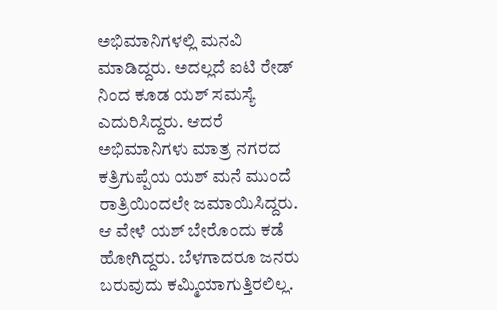ಅಭಿಮಾನಿಗಳಲ್ಲಿ ಮನವಿ ಮಾಡಿದ್ದರು. ಅದಲ್ಲದೆ ಐಟಿ ರೇಡ್ ನಿಂದ ಕೂಡ ಯಶ್ ಸಮಸ್ಯೆ ಎದುರಿಸಿದ್ದರು. ಆದರೆ ಅಭಿಮಾನಿಗಳು ಮಾತ್ರ ನಗರದ ಕತ್ರಿಗುಪ್ಪೆಯ ಯಶ್ ಮನೆ ಮುಂದೆ ರಾತ್ರಿಯಿಂದಲೇ ಜಮಾಯಿಸಿದ್ದರು. ಆ ವೇಳೆ ಯಶ್ ಬೇರೊಂದು ಕಡೆ ಹೋಗಿದ್ದರು. ಬೆಳಗಾದರೂ ಜನರು ಬರುವುದು ಕಮ್ಮಿಯಾಗುತ್ತಿರಲಿಲ್ಲ.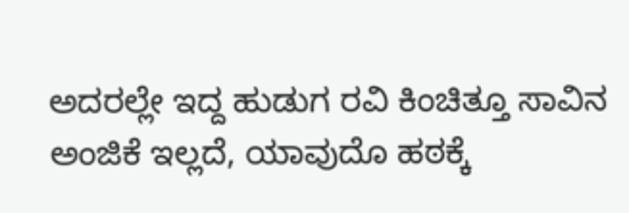ಅದರಲ್ಲೇ ಇದ್ದ ಹುಡುಗ ರವಿ ಕಿಂಚಿತ್ತೂ ಸಾವಿನ ಅಂಜಿಕೆ ಇಲ್ಲದೆ, ಯಾವುದೊ ಹಠಕ್ಕೆ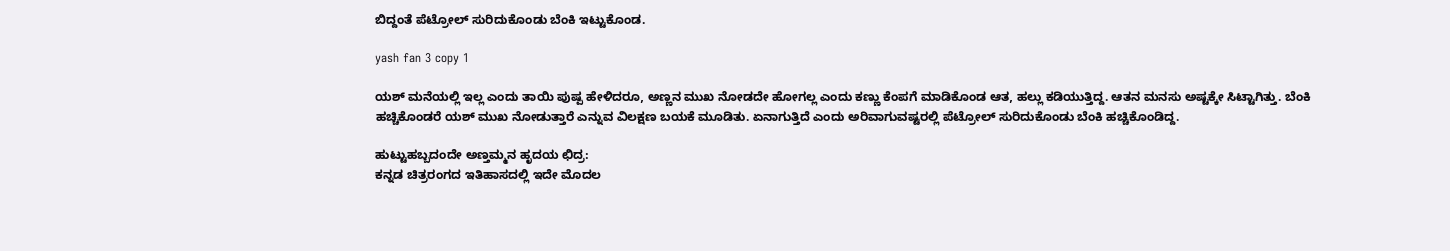ಬಿದ್ದಂತೆ ಪೆಟ್ರೋಲ್ ಸುರಿದುಕೊಂಡು ಬೆಂಕಿ ಇಟ್ಟುಕೊಂಡ.

yash fan 3 copy 1

ಯಶ್ ಮನೆಯಲ್ಲಿ ಇಲ್ಲ ಎಂದು ತಾಯಿ ಪುಷ್ಪ ಹೇಳಿದರೂ, ಅಣ್ಣನ ಮುಖ ನೋಡದೇ ಹೋಗಲ್ಲ ಎಂದು ಕಣ್ಣು ಕೆಂಪಗೆ ಮಾಡಿಕೊಂಡ ಆತ, ಹಲ್ಲು ಕಡಿಯುತ್ತಿದ್ದ. ಆತನ ಮನಸು ಅಷ್ಟಕ್ಕೇ ಸಿಟ್ಟಾಗಿತ್ತು. ಬೆಂಕಿ ಹಚ್ಚಿಕೊಂಡರೆ ಯಶ್ ಮುಖ ನೋಡುತ್ತಾರೆ ಎನ್ನುವ ವಿಲಕ್ಷಣ ಬಯಕೆ ಮೂಡಿತು. ಏನಾಗುತ್ತಿದೆ ಎಂದು ಅರಿವಾಗುವಷ್ಟರಲ್ಲಿ ಪೆಟ್ರೋಲ್ ಸುರಿದುಕೊಂಡು ಬೆಂಕಿ ಹಚ್ಚಿಕೊಂಡಿದ್ದ.

ಹುಟ್ಟುಹಬ್ಬದಂದೇ ಅಣ್ತಮ್ಮನ ಹೃದಯ ಛಿದ್ರ:
ಕನ್ನಡ ಚಿತ್ರರಂಗದ ಇತಿಹಾಸದಲ್ಲಿ ಇದೇ ಮೊದಲ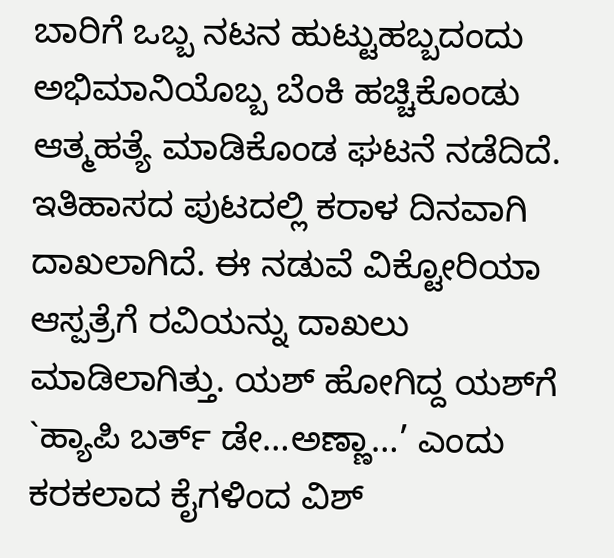ಬಾರಿಗೆ ಒಬ್ಬ ನಟನ ಹುಟ್ಟುಹಬ್ಬದಂದು ಅಭಿಮಾನಿಯೊಬ್ಬ ಬೆಂಕಿ ಹಚ್ಚಿಕೊಂಡು ಆತ್ಮಹತ್ಯೆ ಮಾಡಿಕೊಂಡ ಘಟನೆ ನಡೆದಿದೆ. ಇತಿಹಾಸದ ಪುಟದಲ್ಲಿ ಕರಾಳ ದಿನವಾಗಿ ದಾಖಲಾಗಿದೆ. ಈ ನಡುವೆ ವಿಕ್ಟೋರಿಯಾ ಆಸ್ಪತ್ರೆಗೆ ರವಿಯನ್ನು ದಾಖಲು ಮಾಡಿಲಾಗಿತ್ತು. ಯಶ್ ಹೋಗಿದ್ದ ಯಶ್‍ಗೆ `ಹ್ಯಾಪಿ ಬರ್ತ್ ಡೇ…ಅಣ್ಣಾ…’ ಎಂದು ಕರಕಲಾದ ಕೈಗಳಿಂದ ವಿಶ್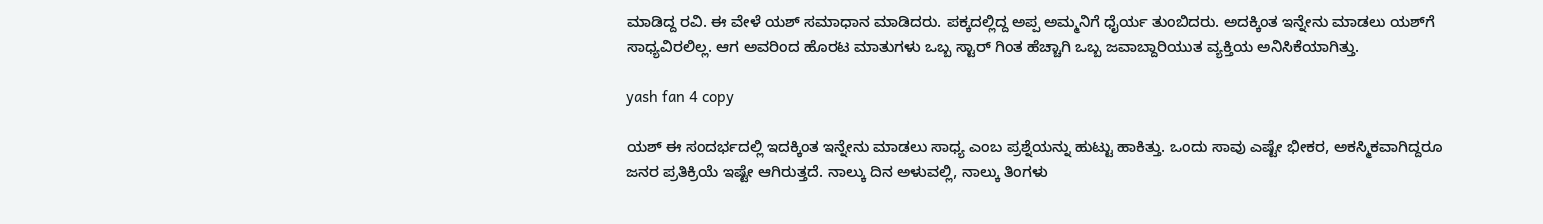ಮಾಡಿದ್ದ ರವಿ. ಈ ವೇಳೆ ಯಶ್ ಸಮಾಧಾನ ಮಾಡಿದರು. ಪಕ್ಕದಲ್ಲಿದ್ದ ಅಪ್ಪ ಅಮ್ಮನಿಗೆ ಧೈರ್ಯ ತುಂಬಿದರು. ಅದಕ್ಕಿಂತ ಇನ್ನೇನು ಮಾಡಲು ಯಶ್‍ಗೆ ಸಾಧ್ಯವಿರಲಿಲ್ಲ. ಆಗ ಅವರಿಂದ ಹೊರಟ ಮಾತುಗಳು ಒಬ್ಬ ಸ್ಟಾರ್ ಗಿಂತ ಹೆಚ್ಚಾಗಿ ಒಬ್ಬ ಜವಾಬ್ದಾರಿಯುತ ವ್ಯಕ್ತಿಯ ಅನಿಸಿಕೆಯಾಗಿತ್ತು.

yash fan 4 copy

ಯಶ್ ಈ ಸಂದರ್ಭದಲ್ಲಿ ಇದಕ್ಕಿಂತ ಇನ್ನೇನು ಮಾಡಲು ಸಾಧ್ಯ ಎಂಬ ಪ್ರಶ್ನೆಯನ್ನು ಹುಟ್ಟು ಹಾಕಿತ್ತು. ಒಂದು ಸಾವು ಎಷ್ಟೇ ಭೀಕರ, ಅಕಸ್ಮಿಕವಾಗಿದ್ದರೂ ಜನರ ಪ್ರತಿಕ್ರಿಯೆ ಇಷ್ಟೇ ಆಗಿರುತ್ತದೆ. ನಾಲ್ಕು ದಿನ ಅಳುವಲ್ಲಿ, ನಾಲ್ಕು ತಿಂಗಳು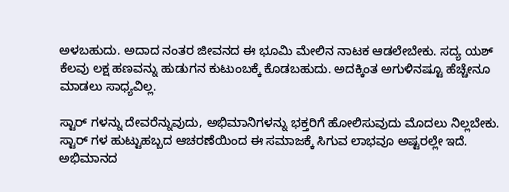ಅಳಬಹುದು. ಅದಾದ ನಂತರ ಜೀವನದ ಈ ಭೂಮಿ ಮೇಲಿನ ನಾಟಕ ಆಡಲೇಬೇಕು. ಸದ್ಯ ಯಶ್ ಕೆಲವು ಲಕ್ಷ ಹಣವನ್ನು ಹುಡುಗನ ಕುಟುಂಬಕ್ಕೆ ಕೊಡಬಹುದು. ಅದಕ್ಕಿಂತ ಅಗುಳಿನಷ್ಟೂ ಹೆಚ್ಚೇನೂ ಮಾಡಲು ಸಾಧ್ಯವಿಲ್ಲ.

ಸ್ಟಾರ್ ಗಳನ್ನು ದೇವರೆನ್ನುವುದು, ಅಭಿಮಾನಿಗಳನ್ನು ಭಕ್ತರಿಗೆ ಹೋಲಿಸುವುದು ಮೊದಲು ನಿಲ್ಲಬೇಕು. ಸ್ಟಾರ್ ಗಳ ಹುಟ್ಟುಹಬ್ಬದ ಆಚರಣೆಯಿಂದ ಈ ಸಮಾಜಕ್ಕೆ ಸಿಗುವ ಲಾಭವೂ ಅಷ್ಟರಲ್ಲೇ ಇದೆ. ಅಭಿಮಾನದ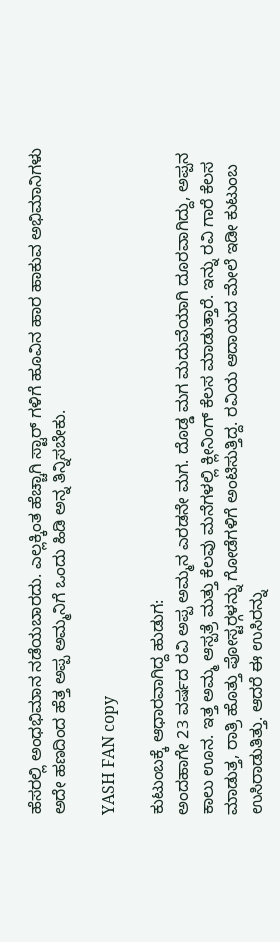ಹೆಸರಲ್ಲಿ ಅಂಧಭಿಮಾನ ನಡೆಯಬಾರದು. ಎಲ್ಲಕ್ಕಿಂತ ಹೆಚ್ಚಾಗಿ ಸ್ಟಾರ್ ಗಳಿಗೆ ಹೂವಿನ ಹಾರ ಹಾಕುವ ಅಭಿಮಾನಿಗಳು ಅದೇ ಹಣದಿಂದ ಹೆತ್ತ ಅಪ್ಪ ಅಮ್ಮನಿಗೆ ಒಂದು ಹಿಡಿ ಅನ್ನ ತಿನ್ನಿಸಬೇಕು.

YASH FAN copy

ಕುಟುಂಬಕ್ಕೆ ಆಧಾರವಾಗಿದ್ದ ಹುಡುಗ:
ಅಂದಹಾಗೇ 23 ವರ್ಷದ ರವಿ ಅಪ್ಪ ಅಮ್ಮನ ಎರಡನೇ ಮಗ. ದೊಡ್ಡ ಮಗ ಮದುವೆಯಾಗಿ ದೂರವಾಗಿದ್ದು, ಅಪ್ಪನ ಕಾಲು ಊನ. ಇತ್ತ ಅಮ್ಮ ಆಸ್ಪತ್ರೆ ಮತ್ತು ಕೆಲವು ಮನೆಗಳಲ್ಲಿ ಕ್ಲೀನಿಂಗ್ ಕೆಲಸ ಮಾಡುತ್ತಾರೆ. ಇನ್ನು ರವಿ ಗಾರೆ ಕೆಲಸ ಮಾಡುತ್ತ, ರಾತ್ರಿ ಹೊತ್ತು ಪೋಸ್ಟರ್‍ಗಳನ್ನು ಗೋಡೆಗಳಿಗೆ ಅಂಟಿಸುತ್ತಿದ್ದ. ರವಿಯ ಆದಾಯದ ಮೇಲೆ ಇಡೀ ಕುಟುಂಬ ಉಸಿರಾಡುತಿತ್ತು. ಆದರೆ ಈ ಉಸಿರನ್ನು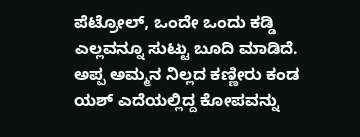ಪೆಟ್ರೋಲ್, ಒಂದೇ ಒಂದು ಕಡ್ಡಿ ಎಲ್ಲವನ್ನೂ ಸುಟ್ಟು ಬೂದಿ ಮಾಡಿದೆ. ಅಪ್ಪ ಅಮ್ಮನ ನಿಲ್ಲದ ಕಣ್ಣೀರು ಕಂಡ ಯಶ್ ಎದೆಯಲ್ಲಿದ್ದ ಕೋಪವನ್ನು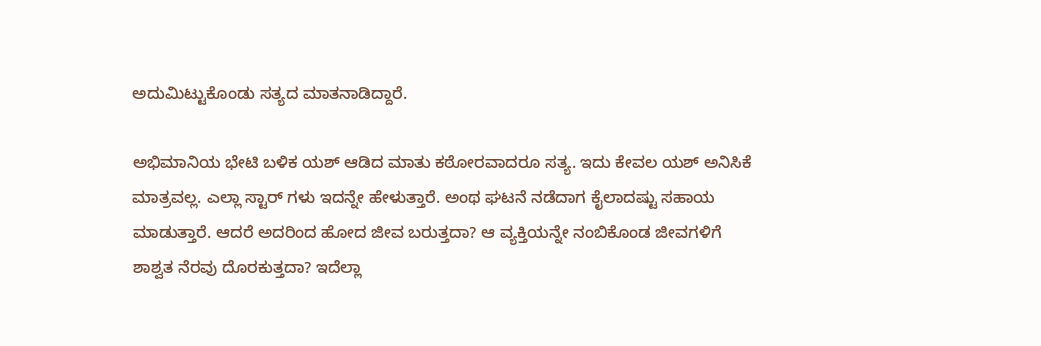ಅದುಮಿಟ್ಟುಕೊಂಡು ಸತ್ಯದ ಮಾತನಾಡಿದ್ದಾರೆ.

ಅಭಿಮಾನಿಯ ಭೇಟಿ ಬಳಿಕ ಯಶ್ ಆಡಿದ ಮಾತು ಕಠೋರವಾದರೂ ಸತ್ಯ. ಇದು ಕೇವಲ ಯಶ್ ಅನಿಸಿಕೆ ಮಾತ್ರವಲ್ಲ. ಎಲ್ಲಾ ಸ್ಟಾರ್ ಗಳು ಇದನ್ನೇ ಹೇಳುತ್ತಾರೆ. ಅಂಥ ಘಟನೆ ನಡೆದಾಗ ಕೈಲಾದಷ್ಟು ಸಹಾಯ ಮಾಡುತ್ತಾರೆ. ಆದರೆ ಅದರಿಂದ ಹೋದ ಜೀವ ಬರುತ್ತದಾ? ಆ ವ್ಯಕ್ತಿಯನ್ನೇ ನಂಬಿಕೊಂಡ ಜೀವಗಳಿಗೆ ಶಾಶ್ವತ ನೆರವು ದೊರಕುತ್ತದಾ? ಇದೆಲ್ಲಾ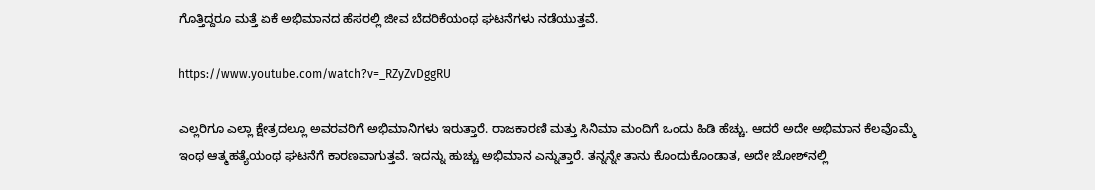ಗೊತ್ತಿದ್ದರೂ ಮತ್ತೆ ಏಕೆ ಅಭಿಮಾನದ ಹೆಸರಲ್ಲಿ ಜೀವ ಬೆದರಿಕೆಯಂಥ ಘಟನೆಗಳು ನಡೆಯುತ್ತವೆ.

https://www.youtube.com/watch?v=_RZyZvDggRU

ಎಲ್ಲರಿಗೂ ಎಲ್ಲಾ ಕ್ಷೇತ್ರದಲ್ಲೂ ಅವರವರಿಗೆ ಅಭಿಮಾನಿಗಳು ಇರುತ್ತಾರೆ. ರಾಜಕಾರಣಿ ಮತ್ತು ಸಿನಿಮಾ ಮಂದಿಗೆ ಒಂದು ಹಿಡಿ ಹೆಚ್ಚು. ಆದರೆ ಅದೇ ಅಭಿಮಾನ ಕೆಲವೊಮ್ಮೆ ಇಂಥ ಆತ್ಮಹತ್ಯೆಯಂಥ ಘಟನೆಗೆ ಕಾರಣವಾಗುತ್ತವೆ. ಇದನ್ನು ಹುಚ್ಚು ಅಭಿಮಾನ ಎನ್ನುತ್ತಾರೆ. ತನ್ನನ್ನೇ ತಾನು ಕೊಂದುಕೊಂಡಾತ, ಅದೇ ಜೋಶ್‍ನಲ್ಲಿ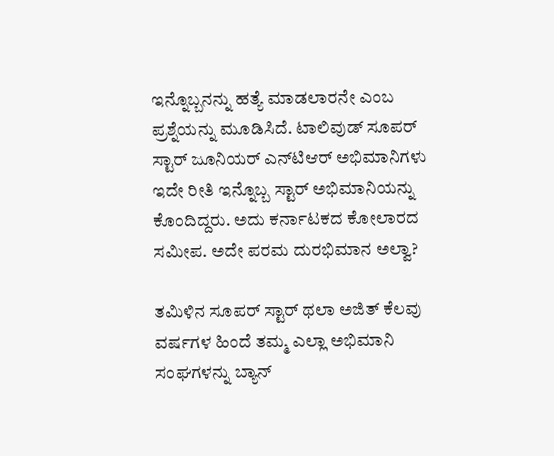ಇನ್ನೊಬ್ಬನನ್ನು ಹತ್ಯೆ ಮಾಡಲಾರನೇ ಎಂಬ ಪ್ರಶ್ನೆಯನ್ನು ಮೂಡಿಸಿದೆ. ಟಾಲಿವುಡ್ ಸೂಪರ್ ಸ್ಟಾರ್ ಜೂನಿಯರ್ ಎನ್‍ಟಿಆರ್ ಅಭಿಮಾನಿಗಳು ಇದೇ ರೀತಿ ಇನ್ನೊಬ್ಬ ಸ್ಟಾರ್ ಅಭಿಮಾನಿಯನ್ನು ಕೊಂದಿದ್ದರು. ಅದು ಕರ್ನಾಟಕದ ಕೋಲಾರದ ಸಮೀಪ. ಅದೇ ಪರಮ ದುರಭಿಮಾನ ಅಲ್ವಾ?

ತಮಿಳಿನ ಸೂಪರ್ ಸ್ಟಾರ್ ಥಲಾ ಅಜಿತ್ ಕೆಲವು ವರ್ಷಗಳ ಹಿಂದೆ ತಮ್ಮ ಎಲ್ಲಾ ಅಭಿಮಾನಿ ಸಂಘಗಳನ್ನು ಬ್ಯಾನ್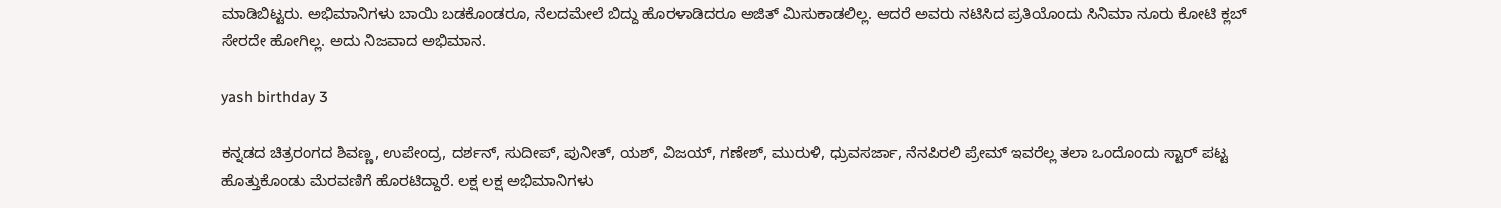ಮಾಡಿಬಿಟ್ಟರು. ಅಭಿಮಾನಿಗಳು ಬಾಯಿ ಬಡಕೊಂಡರೂ, ನೆಲದಮೇಲೆ ಬಿದ್ದು ಹೊರಳಾಡಿದರೂ ಅಜಿತ್ ಮಿಸುಕಾಡಲಿಲ್ಲ. ಆದರೆ ಅವರು ನಟಿಸಿದ ಪ್ರತಿಯೊಂದು ಸಿನಿಮಾ ನೂರು ಕೋಟಿ ಕ್ಲಬ್ ಸೇರದೇ ಹೋಗಿಲ್ಲ. ಅದು ನಿಜವಾದ ಅಭಿಮಾನ.

yash birthday 3

ಕನ್ನಡದ ಚಿತ್ರರಂಗದ ಶಿವಣ್ಣ, ಉಪೇಂದ್ರ, ದರ್ಶನ್, ಸುದೀಪ್, ಪುನೀತ್, ಯಶ್, ವಿಜಯ್, ಗಣೇಶ್, ಮುರುಳಿ, ಧ್ರುವಸರ್ಜಾ, ನೆನಪಿರಲಿ ಪ್ರೇಮ್ ಇವರೆಲ್ಲ ತಲಾ ಒಂದೊಂದು ಸ್ಟಾರ್ ಪಟ್ಟ ಹೊತ್ತುಕೊಂಡು ಮೆರವಣಿಗೆ ಹೊರಟಿದ್ದಾರೆ. ಲಕ್ಷ ಲಕ್ಷ ಅಭಿಮಾನಿಗಳು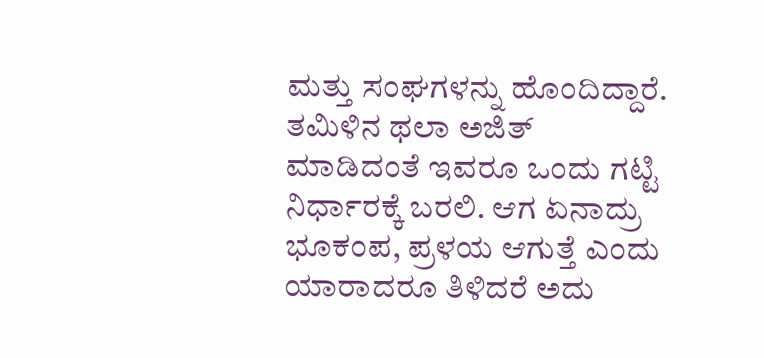ಮತ್ತು ಸಂಘಗಳನ್ನು ಹೊಂದಿದ್ದಾರೆ. ತಮಿಳಿನ ಥಲಾ ಅಜಿತ್ ಮಾಡಿದಂತೆ ಇವರೂ ಒಂದು ಗಟ್ಟಿ ನಿರ್ಧಾರಕ್ಕೆ ಬರಲಿ. ಆಗ ಏನಾದ್ರು ಭೂಕಂಪ, ಪ್ರಳಯ ಆಗುತ್ತೆ ಎಂದು ಯಾರಾದರೂ ತಿಳಿದರೆ ಅದು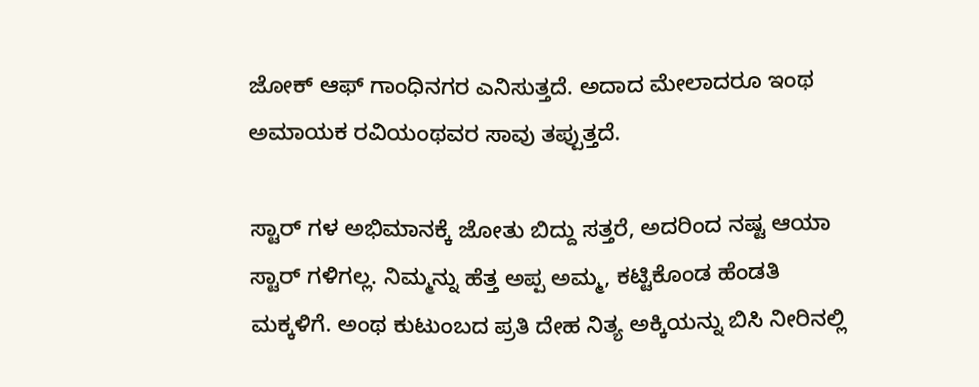ಜೋಕ್ ಆಫ್ ಗಾಂಧಿನಗರ ಎನಿಸುತ್ತದೆ. ಅದಾದ ಮೇಲಾದರೂ ಇಂಥ ಅಮಾಯಕ ರವಿಯಂಥವರ ಸಾವು ತಪ್ಪುತ್ತದೆ.

ಸ್ಟಾರ್ ಗಳ ಅಭಿಮಾನಕ್ಕೆ ಜೋತು ಬಿದ್ದು ಸತ್ತರೆ, ಅದರಿಂದ ನಷ್ಟ ಆಯಾ ಸ್ಟಾರ್ ಗಳಿಗಲ್ಲ. ನಿಮ್ಮನ್ನು ಹೆತ್ತ ಅಪ್ಪ ಅಮ್ಮ, ಕಟ್ಟಿಕೊಂಡ ಹೆಂಡತಿ ಮಕ್ಕಳಿಗೆ. ಅಂಥ ಕುಟುಂಬದ ಪ್ರತಿ ದೇಹ ನಿತ್ಯ ಅಕ್ಕಿಯನ್ನು ಬಿಸಿ ನೀರಿನಲ್ಲಿ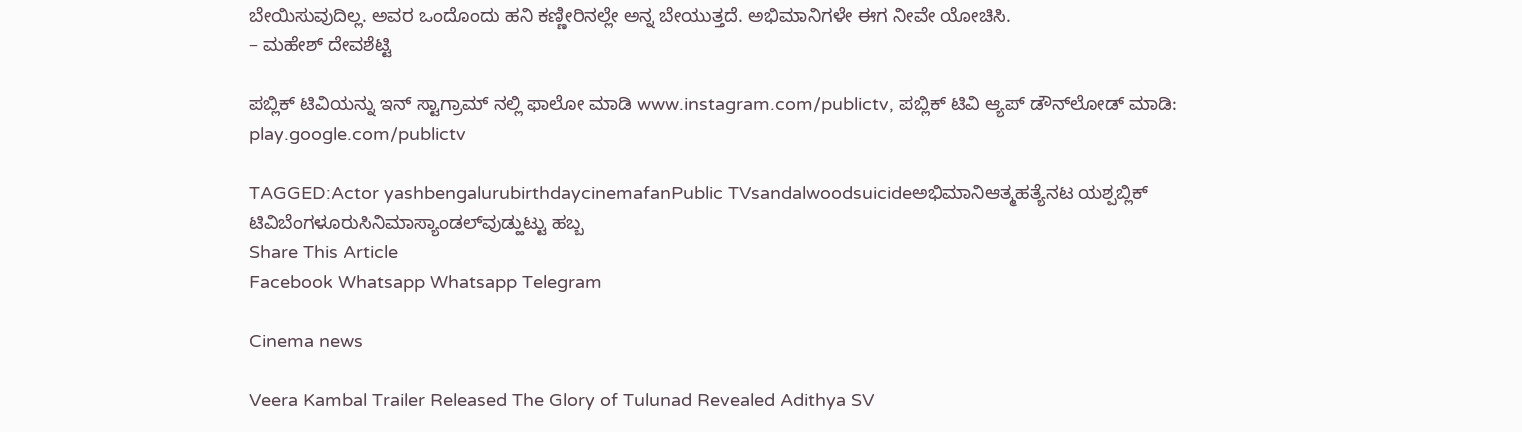ಬೇಯಿಸುವುದಿಲ್ಲ. ಅವರ ಒಂದೊಂದು ಹನಿ ಕಣ್ಣೀರಿನಲ್ಲೇ ಅನ್ನ ಬೇಯುತ್ತದೆ. ಅಭಿಮಾನಿಗಳೇ ಈಗ ನೀವೇ ಯೋಚಿಸಿ.
– ಮಹೇಶ್ ದೇವಶೆಟ್ಟಿ

ಪಬ್ಲಿಕ್ ಟಿವಿಯನ್ನು ಇನ್ ಸ್ಟಾಗ್ರಾಮ್ ನಲ್ಲಿ ಫಾಲೋ ಮಾಡಿ www.instagram.com/publictv, ಪಬ್ಲಿಕ್ ಟಿವಿ ಆ್ಯಪ್ ಡೌನ್‍ಲೋಡ್ ಮಾಡಿ: play.google.com/publictv

TAGGED:Actor yashbengalurubirthdaycinemafanPublic TVsandalwoodsuicideಅಭಿಮಾನಿಆತ್ಮಹತ್ಯೆನಟ ಯಶ್ಪಬ್ಲಿಕ್ ಟಿವಿಬೆಂಗಳೂರುಸಿನಿಮಾಸ್ಯಾಂಡಲ್‍ವುಡ್ಹುಟ್ಟು ಹಬ್ಬ
Share This Article
Facebook Whatsapp Whatsapp Telegram

Cinema news

Veera Kambal Trailer Released The Glory of Tulunad Revealed Adithya SV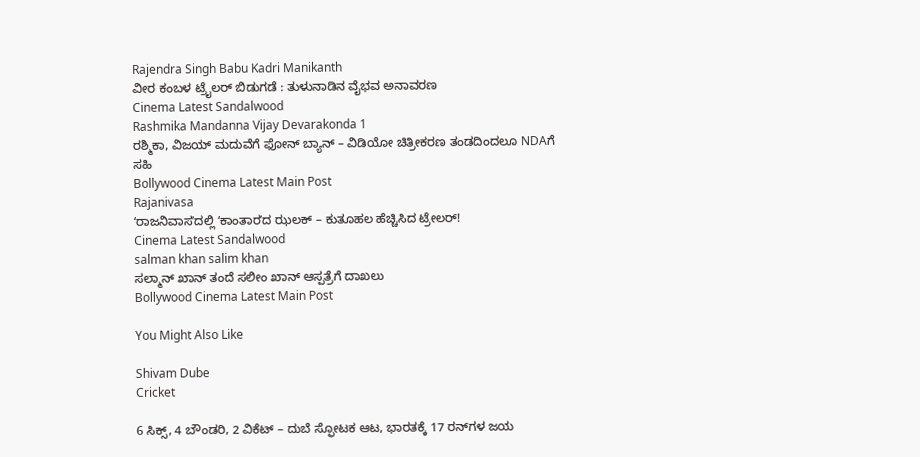Rajendra Singh Babu Kadri Manikanth
ವೀರ ಕಂಬಳ ಟ್ರೈಲರ್ ಬಿಡುಗಡೆ : ತುಳುನಾಡಿನ ವೈಭವ ಅನಾವರಣ
Cinema Latest Sandalwood
Rashmika Mandanna Vijay Devarakonda 1
ರಶ್ಮಿಕಾ, ವಿಜಯ್ ಮದುವೆಗೆ ಫೋನ್ ಬ್ಯಾನ್ – ವಿಡಿಯೋ ಚಿತ್ರೀಕರಣ ತಂಡದಿಂದಲೂ NDAಗೆ ಸಹಿ
Bollywood Cinema Latest Main Post
Rajanivasa
ʻರಾಜನಿವಾಸʼದಲ್ಲಿ ʻಕಾಂತಾರʼದ ಝಲಕ್‌ – ಕುತೂಹಲ ಹೆಚ್ಚಿಸಿದ ಟ್ರೇಲರ್‌!
Cinema Latest Sandalwood
salman khan salim khan
ಸಲ್ಮಾನ್‌ ಖಾನ್‌ ತಂದೆ ಸಲೀಂ ಖಾನ್‌ ಆಸ್ಪತ್ರೆಗೆ ದಾಖಲು
Bollywood Cinema Latest Main Post

You Might Also Like

Shivam Dube
Cricket

6 ಸಿಕ್ಸ್‌, 4 ಬೌಂಡರಿ, 2 ವಿಕೆಟ್‌ – ದುಬೆ ಸ್ಫೋಟಕ ಆಟ, ಭಾರತಕ್ಕೆ 17 ರನ್‌ಗಳ ಜಯ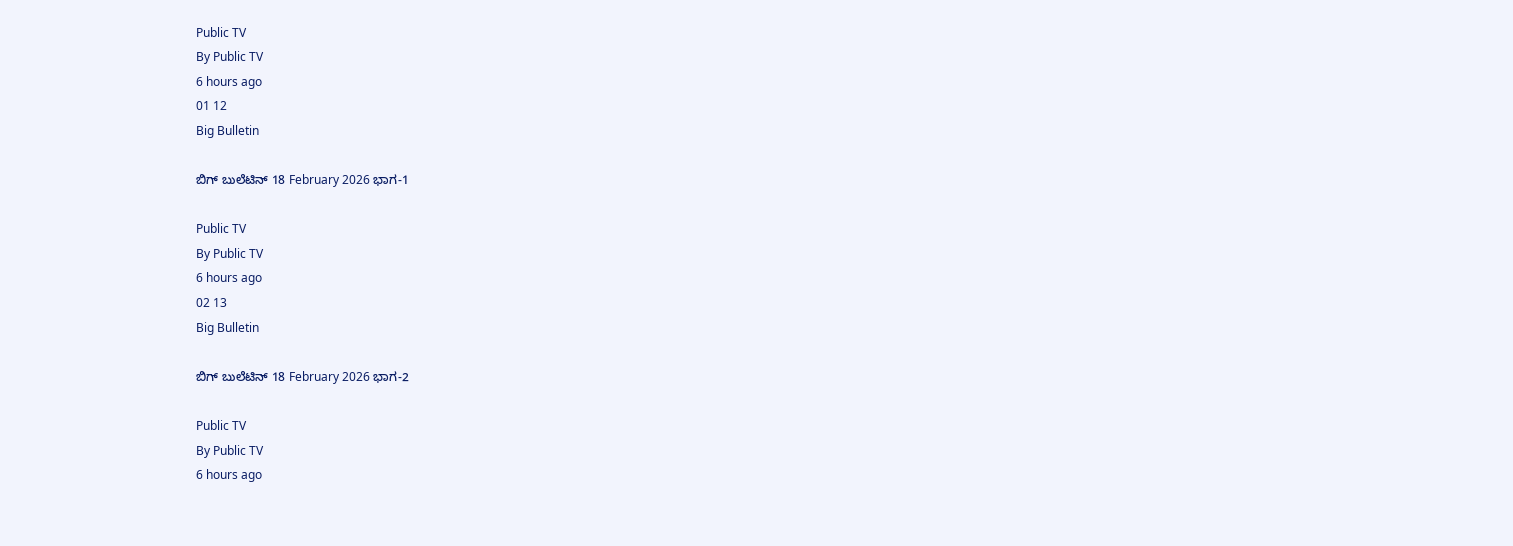Public TV
By Public TV
6 hours ago
01 12
Big Bulletin

ಬಿಗ್‌ ಬುಲೆಟಿನ್‌ 18 February 2026 ಭಾಗ-1

Public TV
By Public TV
6 hours ago
02 13
Big Bulletin

ಬಿಗ್‌ ಬುಲೆಟಿನ್‌ 18 February 2026 ಭಾಗ-2

Public TV
By Public TV
6 hours ago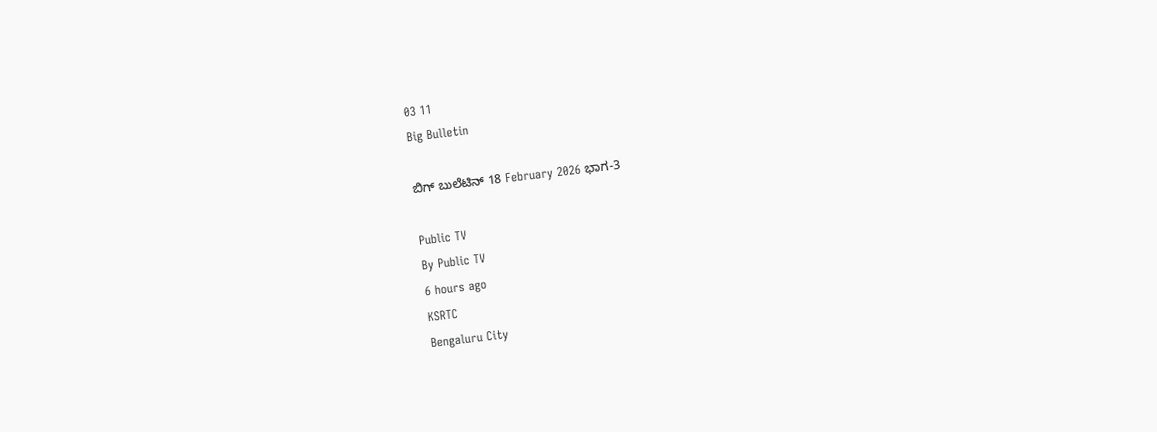03 11
Big Bulletin

ಬಿಗ್‌ ಬುಲೆಟಿನ್‌ 18 February 2026 ಭಾಗ-3

Public TV
By Public TV
6 hours ago
KSRTC
Bengaluru City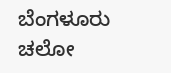ಬೆಂಗಳೂರು ಚಲೋ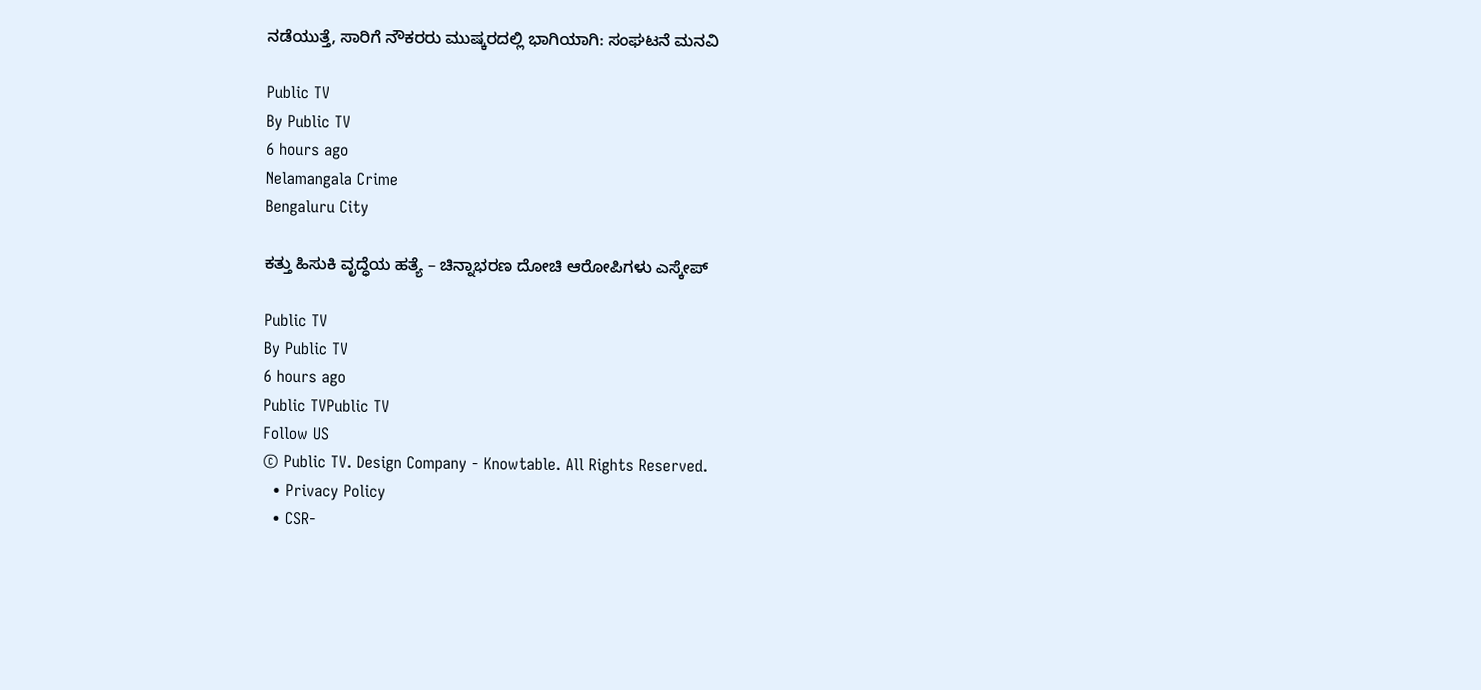ನಡೆಯುತ್ತೆ, ಸಾರಿಗೆ ನೌಕರರು ಮುಷ್ಕರದಲ್ಲಿ ಭಾಗಿಯಾಗಿ: ಸಂಘಟನೆ ಮನವಿ

Public TV
By Public TV
6 hours ago
Nelamangala Crime
Bengaluru City

ಕತ್ತು ಹಿಸುಕಿ ವೃದ್ಧೆಯ ಹತ್ಯೆ – ಚಿನ್ನಾಭರಣ ದೋಚಿ ಆರೋಪಿಗಳು ಎಸ್ಕೇಪ್

Public TV
By Public TV
6 hours ago
Public TVPublic TV
Follow US
© Public TV. Design Company - Knowtable. All Rights Reserved.
  • Privacy Policy
  • CSR-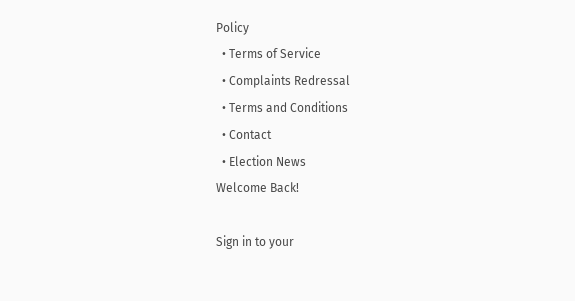Policy
  • Terms of Service
  • Complaints Redressal
  • Terms and Conditions
  • Contact
  • Election News
Welcome Back!

Sign in to your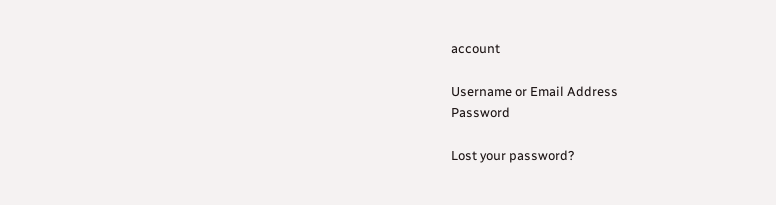account

Username or Email Address
Password

Lost your password?